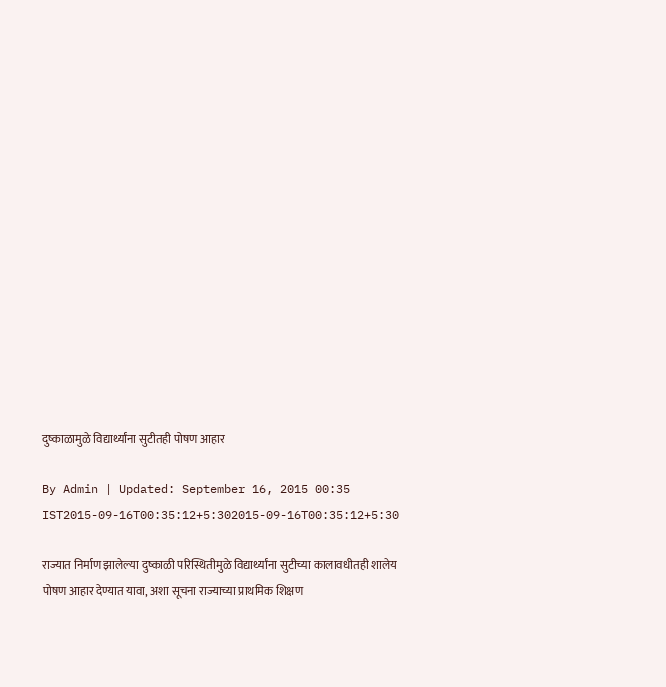दुष्काळामुळे विद्यार्थ्यांना सुटीतही पोषण आहार

By Admin | Updated: September 16, 2015 00:35 IST2015-09-16T00:35:12+5:302015-09-16T00:35:12+5:30

राज्यात निर्माण झालेल्या दुष्काळी परिस्थितीमुळे विद्यार्थ्यांना सुटीच्या कालावधीतही शालेय पोषण आहार देण्यात यावा, अशा सूचना राज्याच्या प्राथमिक शिक्षण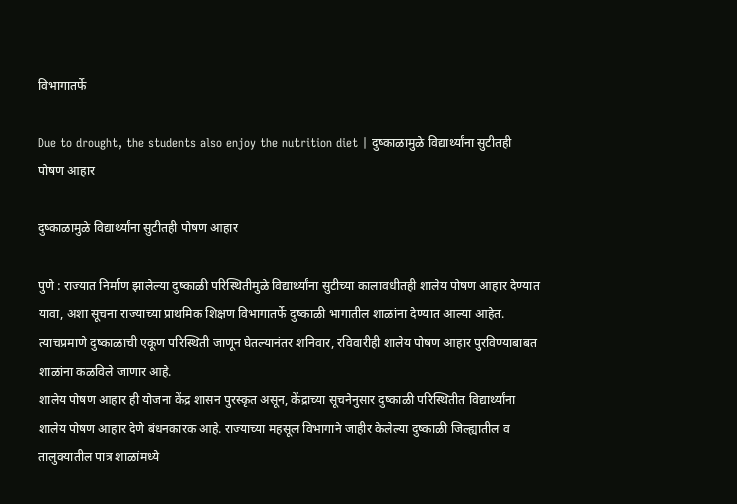विभागातर्फे

Due to drought, the students also enjoy the nutrition diet | दुष्काळामुळे विद्यार्थ्यांना सुटीतही पोषण आहार

दुष्काळामुळे विद्यार्थ्यांना सुटीतही पोषण आहार

पुणे : राज्यात निर्माण झालेल्या दुष्काळी परिस्थितीमुळे विद्यार्थ्यांना सुटीच्या कालावधीतही शालेय पोषण आहार देण्यात यावा, अशा सूचना राज्याच्या प्राथमिक शिक्षण विभागातर्फे दुष्काळी भागातील शाळांना देण्यात आल्या आहेत. त्याचप्रमाणे दुष्काळाची एकूण परिस्थिती जाणून घेतल्यानंतर शनिवार, रविवारीही शालेय पोषण आहार पुरविण्याबाबत शाळांना कळविले जाणार आहे.
शालेय पोषण आहार ही योजना केंद्र शासन पुरस्कृत असून, केंद्राच्या सूचनेनुसार दुष्काळी परिस्थितीत विद्यार्थ्यांना शालेय पोषण आहार देणे बंधनकारक आहे. राज्याच्या महसूल विभागाने जाहीर केलेल्या दुष्काळी जिल्ह्यातील व तालुक्यातील पात्र शाळांमध्ये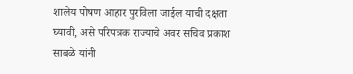शालेय पोषण आहार पुरविला जाईल याची दक्षता घ्यावी, असे परिपत्रक राज्याचे अवर सचिव प्रकाश साबळे यांनी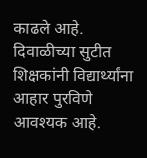काढले आहे.
दिवाळीच्या सुटीत शिक्षकांनी विद्यार्थ्यांना आहार पुरविणे आवश्यक आहे.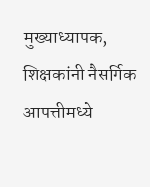मुख्याध्यापक, शिक्षकांनी नैसर्गिक आपत्तीमध्ये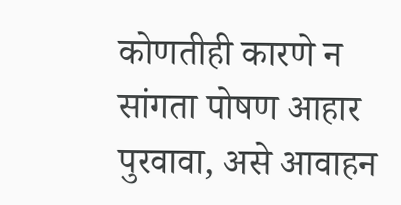कोणतीही कारणे न सांगता पोषण आहार पुरवावा, असे आवाहन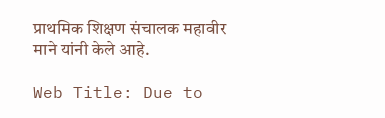प्राथमिक शिक्षण संचालक महावीर माने यांनी केले आहे.

Web Title: Due to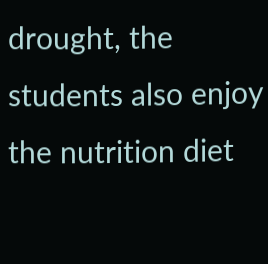drought, the students also enjoy the nutrition diet